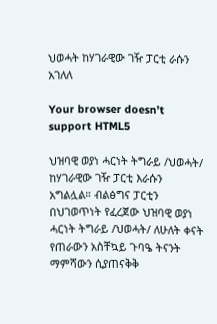ህወሓት ከሃገራዊው ገዥ ፓርቲ ራሱን አገለለ

Your browser doesn’t support HTML5

ህዝባዊ ወያነ ሓርነት ትግራይ /ህወሓት/ ከሃገራዊው ገዥ ፓርቲ እራሱን አግልሏል። ብልፅግና ፓርቲን በህገወጥነት የፈረጀው ህዝባዊ ወያነ ሓርነት ትግራይ /ህወሓት/ ለሁለት ቀናት የጠራውን አስቸኳይ ጉባዔ ትናንት ማምሻውን ሲያጠናቅቅ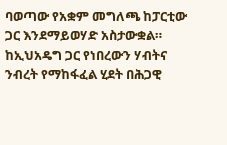ባወጣው የአቋም መግለጫ ከፓርቲው ጋር እንደማይወሃድ አስታውቋል። ከኢህአዴግ ጋር የነበረውን ሃብትና ንብረት የማከፋፈል ሂደት በሕጋዊ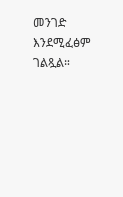መንገድ እንደሚፈፅም ገልጿል።